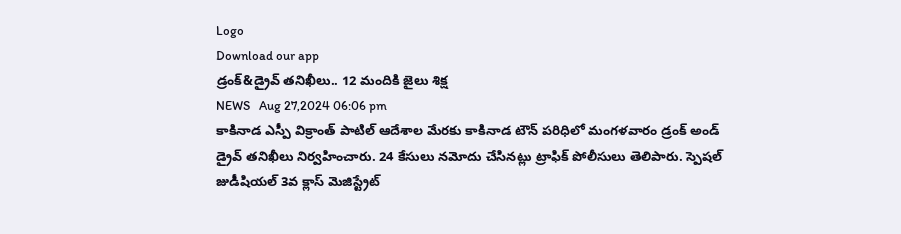Logo
Download our app
డ్రంక్&డ్రైవ్ తనిఖీలు.. 12 మందికి జైలు శిక్ష
NEWS   Aug 27,2024 06:06 pm
కాకినాడ ఎస్పీ విక్రాంత్ పాటిల్ ఆదేశాల మేరకు కాకినాడ టౌన్ పరిధిలో మంగళవారం డ్రంక్ అండ్ డ్రైవ్ తనిఖీలు నిర్వహించారు. 24 కేసులు నమోదు చేసినట్లు ట్రాఫిక్ పోలీసులు తెలిపారు. స్పెషల్ జుడీషియల్ 3వ క్లాస్ మెజిస్ట్రేట్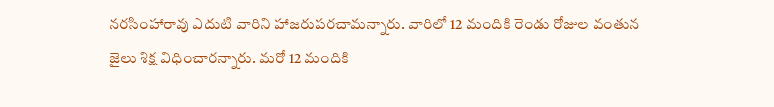నరసింహారావు ఎదుటి వారిని హాజరుపరచామన్నారు. వారిలో 12 మందికి రెండు రోజుల వంతున జైలు శిక్ష విధించారన్నారు. మరో 12 మందికి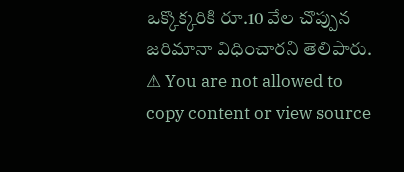ఒక్కొక్కరికి రూ.10 వేల చొప్పున జరిమానా విధించారని తెలిపారు.
⚠ You are not allowed to copy content or view source